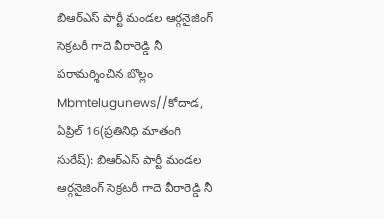బిఆర్ఎస్ పార్టీ మండల ఆర్గనైజింగ్ సెక్రటరీ గాదె వీరారెడ్డి నీ పరామర్శించిన బొల్లం
Mbmtelugunews//కోదాడ, ఏప్రిల్ 16(ప్రతినిధి మాతంగి సురేష్): బిఆర్ఎస్ పార్టీ మండల ఆర్గనైజింగ్ సెక్రటరీ గాదె వీరారెడ్డి నీ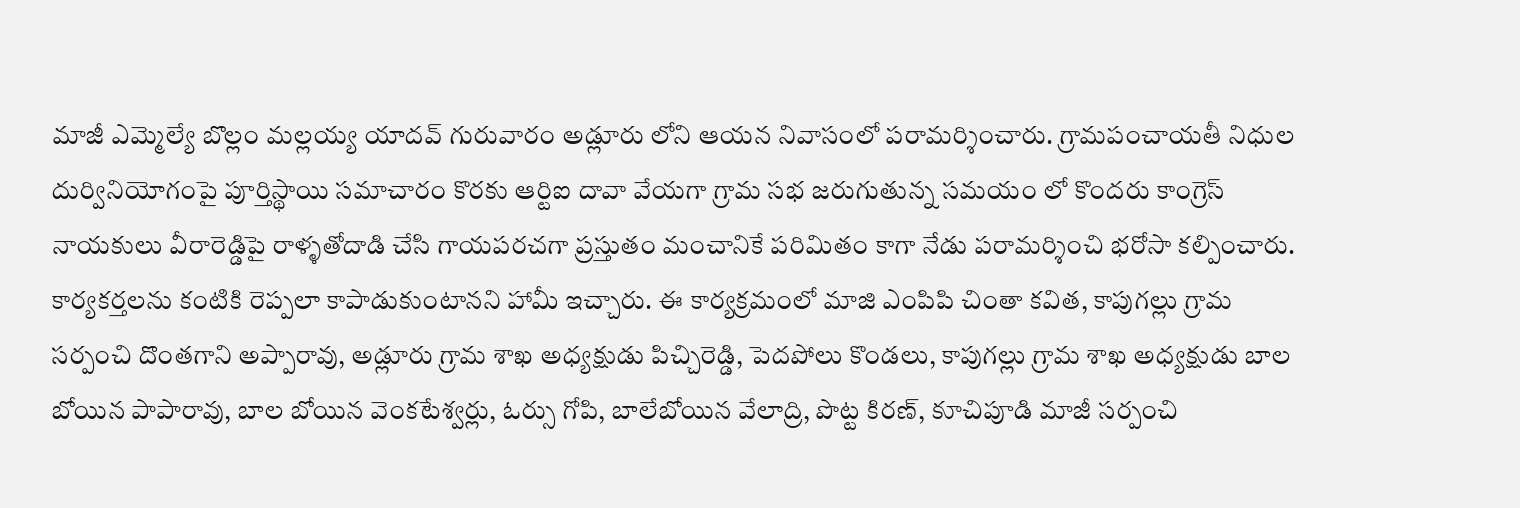మాజీ ఎమ్మెల్యే బొల్లం మల్లయ్య యాదవ్ గురువారం అడ్లూరు లోని ఆయన నివాసంలో పరామర్శించారు. గ్రామపంచాయతీ నిధుల దుర్వినియోగంపై పూర్తిస్థాయి సమాచారం కొరకు ఆర్టిఐ దావా వేయగా గ్రామ సభ జరుగుతున్న సమయం లో కొందరు కాంగ్రెస్ నాయకులు వీరారెడ్డిపై రాళ్ళతోదాడి చేసి గాయపరచగా ప్రస్తుతం మంచానికే పరిమితం కాగా నేడు పరామర్శించి భరోసా కల్పించారు. కార్యకర్తలను కంటికి రెప్పలా కాపాడుకుంటానని హామీ ఇచ్చారు. ఈ కార్యక్రమంలో మాజి ఎంపిపి చింతా కవిత, కాపుగల్లు గ్రామ సర్పంచి దొంతగాని అప్పారావు, అడ్లూరు గ్రామ శాఖ అధ్యక్షుడు పిచ్చిరెడ్డి, పెదపోలు కొండలు, కాపుగల్లు గ్రామ శాఖ అధ్యక్షుడు బాల బోయిన పాపారావు, బాల బోయిన వెంకటేశ్వర్లు, ఓర్సు గోపి, బాలేబోయిన వేలాద్రి, పొట్ట కిరణ్, కూచిపూడి మాజీ సర్పంచి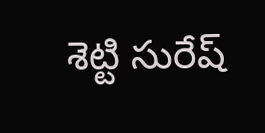శెట్టి సురేష్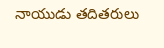నాయుడు తదితరులు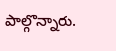పాల్గొన్నారు.